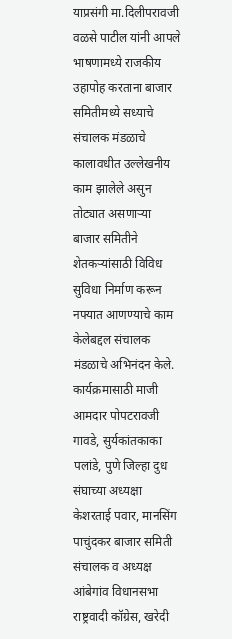याप्रसंगी मा.दिलीपरावजी वळसे पाटील यांनी आपले भाषणामध्ये राजकीय उहापोह करताना बाजार समितीमध्ये सध्याचे संचालक मंडळाचे कालावधीत उल्लेखनीय काम झालेले असुन तोट्यात असणाऱ्या बाजार समितीने शेतकऱ्यांसाठी विविध सुविधा निर्माण करून नफ्यात आणण्याचे काम केलेबद्दल संचालक मंडळाचे अभिनंदन केले.
कार्यक्रमासाठी माजी आमदार पोपटरावजी गावडे, सुर्यकांतकाका पलांडे, पुणे जिल्हा दुध संघाच्या अध्यक्षा केशरताई पवार, मानसिंग पाचुंदकर बाजार समिती संचालक व अध्यक्ष आंबेगांव विधानसभा राष्ट्रवादी कॉग्रेस, खरेदी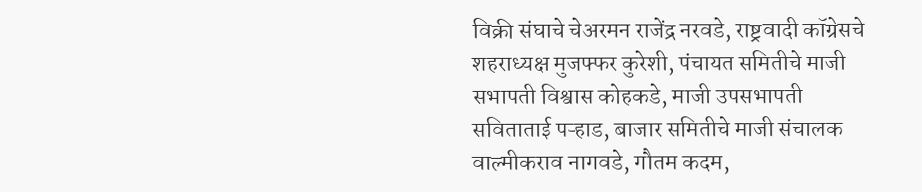विक्री संघाचे चेअरमन राजेंद्र नरवडे, राष्ट्रवादी कॉग्रेसचे शहराध्यक्ष मुजफ्फर कुरेशी, पंचायत समितीचे माजी सभापती विश्वास कोहकडे, माजी उपसभापती सविताताई पऱ्हाड, बाजार समितीचे माजी संचालक वाल्मीकराव नागवडे, गौतम कदम,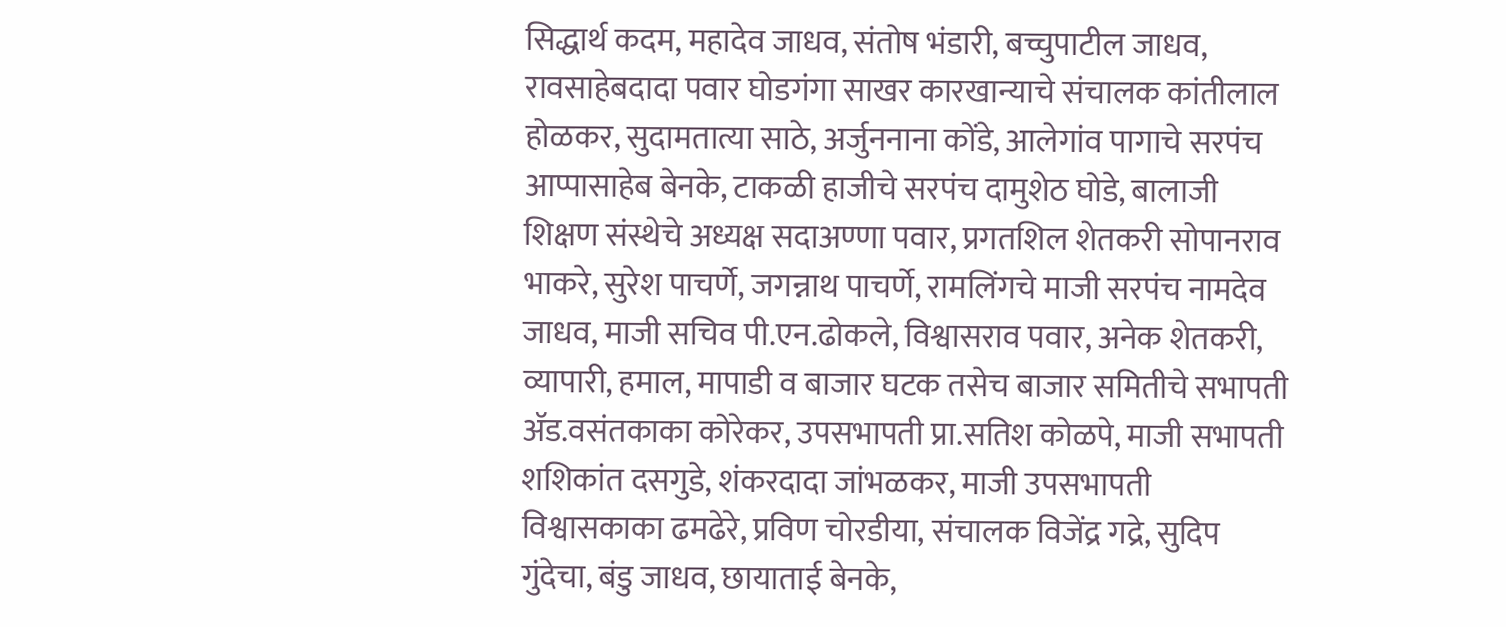सिद्धार्थ कदम, महादेव जाधव, संतोष भंडारी, बच्चुपाटील जाधव, रावसाहेबदादा पवार घोडगंगा साखर कारखान्याचे संचालक कांतीलाल होळकर, सुदामतात्या साठे, अर्जुननाना कोंडे, आलेगांव पागाचे सरपंच आप्पासाहेब बेनके, टाकळी हाजीचे सरपंच दामुशेठ घोडे, बालाजी शिक्षण संस्थेचे अध्यक्ष सदाअण्णा पवार, प्रगतशिल शेतकरी सोपानराव भाकरे, सुरेश पाचर्णे, जगन्नाथ पाचर्णे, रामलिंगचे माजी सरपंच नामदेव जाधव, माजी सचिव पी.एन.ढोकले, विश्वासराव पवार, अनेक शेतकरी, व्यापारी, हमाल, मापाडी व बाजार घटक तसेच बाजार समितीचे सभापती ॲड.वसंतकाका कोरेकर, उपसभापती प्रा.सतिश कोळपे, माजी सभापती शशिकांत दसगुडे, शंकरदादा जांभळकर, माजी उपसभापती विश्वासकाका ढमढेरे, प्रविण चोरडीया, संचालक विजेंद्र गद्रे, सुदिप गुंदेचा, बंडु जाधव, छायाताई बेनके,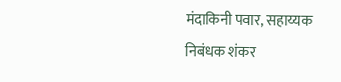मंदाकिनी पवार, सहाय्यक निबंधक शंकर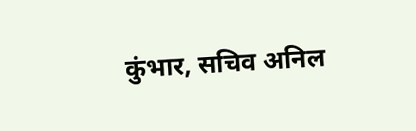कुंभार, सचिव अनिल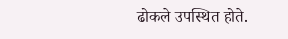ढोकले उपस्थित होते.